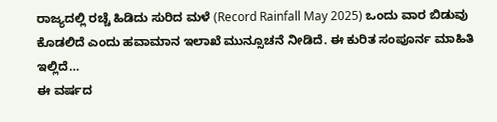ರಾಜ್ಯದಲ್ಲಿ ರಚ್ಚೆ ಹಿಡಿದು ಸುರಿದ ಮಳೆ (Record Rainfall May 2025) ಒಂದು ವಾರ ಬಿಡುವು ಕೊಡಲಿದೆ ಎಂದು ಹವಾಮಾನ ಇಲಾಖೆ ಮುನ್ಸೂಚನೆ ನೀಡಿದೆ. ಈ ಕುರಿತ ಸಂಪೂರ್ನ ಮಾಹಿತಿ ಇಲ್ಲಿದೆ…
ಈ ವರ್ಷದ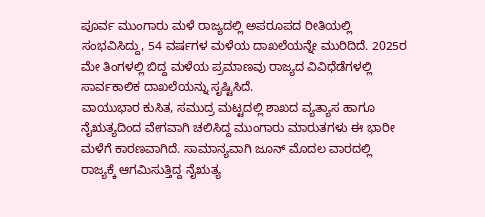ಪೂರ್ವ ಮುಂಗಾರು ಮಳೆ ರಾಜ್ಯದಲ್ಲಿ ಅಪರೂಪದ ರೀತಿಯಲ್ಲಿ ಸಂಭವಿಸಿದ್ದು, 54 ವರ್ಷಗಳ ಮಳೆಯ ದಾಖಲೆಯನ್ನೇ ಮುರಿದಿದೆ. 2025ರ ಮೇ ತಿಂಗಳಲ್ಲಿ ಬಿದ್ದ ಮಳೆಯ ಪ್ರಮಾಣವು ರಾಜ್ಯದ ವಿವಿಧೆಡೆಗಳಲ್ಲಿ ಸಾರ್ವಕಾಲಿಕ ದಾಖಲೆಯನ್ನು ಸೃಷ್ಟಿಸಿದೆ.
ವಾಯುಭಾರ ಕುಸಿತ, ಸಮುದ್ರ ಮಟ್ಟದಲ್ಲಿ ಶಾಖದ ವ್ಯತ್ಯಾಸ ಹಾಗೂ ನೈಋತ್ಯದಿಂದ ವೇಗವಾಗಿ ಚಲಿಸಿದ್ದ ಮುಂಗಾರು ಮಾರುತಗಳು ಈ ಭಾರೀ ಮಳೆಗೆ ಕಾರಣವಾಗಿದೆ. ಸಾಮಾನ್ಯವಾಗಿ ಜೂನ್ ಮೊದಲ ವಾರದಲ್ಲಿ ರಾಜ್ಯಕ್ಕೆ ಆಗಮಿಸುತ್ತಿದ್ದ ನೈಋತ್ಯ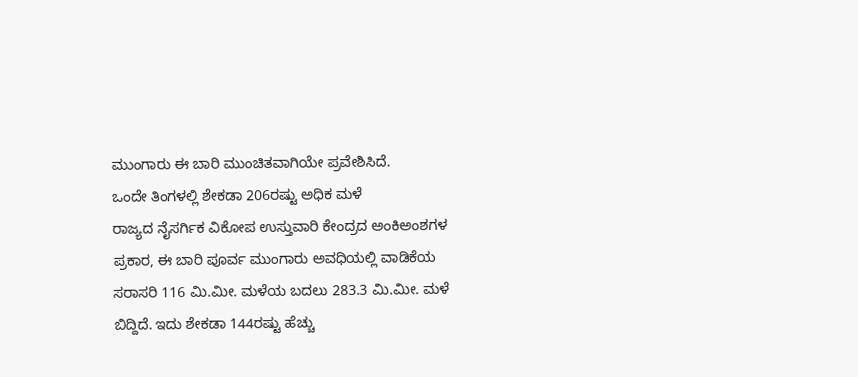ಮುಂಗಾರು ಈ ಬಾರಿ ಮುಂಚಿತವಾಗಿಯೇ ಪ್ರವೇಶಿಸಿದೆ.
ಒಂದೇ ತಿಂಗಳಲ್ಲಿ ಶೇಕಡಾ 206ರಷ್ಟು ಅಧಿಕ ಮಳೆ
ರಾಜ್ಯದ ನೈಸರ್ಗಿಕ ವಿಕೋಪ ಉಸ್ತುವಾರಿ ಕೇಂದ್ರದ ಅಂಕಿಅಂಶಗಳ ಪ್ರಕಾರ, ಈ ಬಾರಿ ಪೂರ್ವ ಮುಂಗಾರು ಅವಧಿಯಲ್ಲಿ ವಾಡಿಕೆಯ ಸರಾಸರಿ 116 ಮಿ.ಮೀ. ಮಳೆಯ ಬದಲು 283.3 ಮಿ.ಮೀ. ಮಳೆ ಬಿದ್ದಿದೆ. ಇದು ಶೇಕಡಾ 144ರಷ್ಟು ಹೆಚ್ಚು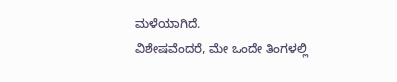ಮಳೆಯಾಗಿದೆ.
ವಿಶೇಷವೆಂದರೆ, ಮೇ ಒಂದೇ ತಿಂಗಳಲ್ಲಿ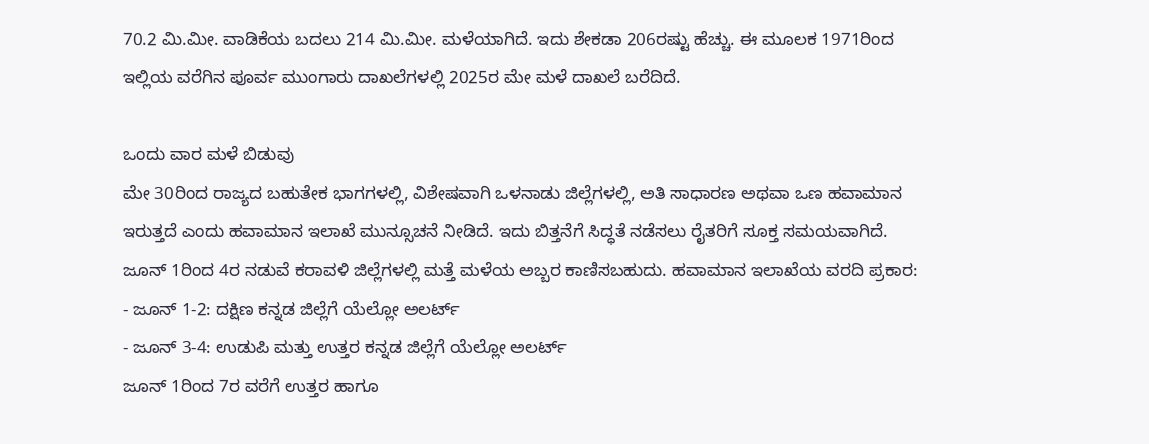70.2 ಮಿ.ಮೀ. ವಾಡಿಕೆಯ ಬದಲು 214 ಮಿ.ಮೀ. ಮಳೆಯಾಗಿದೆ. ಇದು ಶೇಕಡಾ 206ರಷ್ಟು ಹೆಚ್ಚು. ಈ ಮೂಲಕ 1971ರಿಂದ ಇಲ್ಲಿಯ ವರೆಗಿನ ಪೂರ್ವ ಮುಂಗಾರು ದಾಖಲೆಗಳಲ್ಲಿ 2025ರ ಮೇ ಮಳೆ ದಾಖಲೆ ಬರೆದಿದೆ.

ಒಂದು ವಾರ ಮಳೆ ಬಿಡುವು
ಮೇ 30ರಿಂದ ರಾಜ್ಯದ ಬಹುತೇಕ ಭಾಗಗಳಲ್ಲಿ, ವಿಶೇಷವಾಗಿ ಒಳನಾಡು ಜಿಲ್ಲೆಗಳಲ್ಲಿ, ಅತಿ ಸಾಧಾರಣ ಅಥವಾ ಒಣ ಹವಾಮಾನ ಇರುತ್ತದೆ ಎಂದು ಹವಾಮಾನ ಇಲಾಖೆ ಮುನ್ಸೂಚನೆ ನೀಡಿದೆ. ಇದು ಬಿತ್ತನೆಗೆ ಸಿದ್ಧತೆ ನಡೆಸಲು ರೈತರಿಗೆ ಸೂಕ್ತ ಸಮಯವಾಗಿದೆ.
ಜೂನ್ 1ರಿಂದ 4ರ ನಡುವೆ ಕರಾವಳಿ ಜಿಲ್ಲೆಗಳಲ್ಲಿ ಮತ್ತೆ ಮಳೆಯ ಅಬ್ಬರ ಕಾಣಿಸಬಹುದು. ಹವಾಮಾನ ಇಲಾಖೆಯ ವರದಿ ಪ್ರಕಾರ:
- ಜೂನ್ 1-2: ದಕ್ಷಿಣ ಕನ್ನಡ ಜಿಲ್ಲೆಗೆ ಯೆಲ್ಲೋ ಅಲರ್ಟ್
- ಜೂನ್ 3-4: ಉಡುಪಿ ಮತ್ತು ಉತ್ತರ ಕನ್ನಡ ಜಿಲ್ಲೆಗೆ ಯೆಲ್ಲೋ ಅಲರ್ಟ್
ಜೂನ್ 1ರಿಂದ 7ರ ವರೆಗೆ ಉತ್ತರ ಹಾಗೂ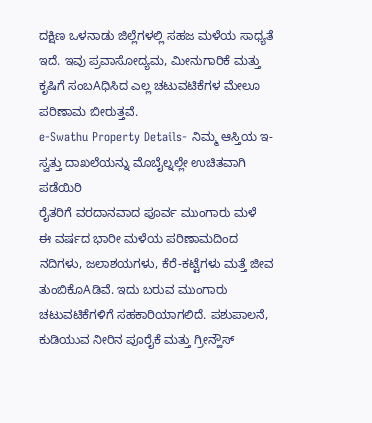ದಕ್ಷಿಣ ಒಳನಾಡು ಜಿಲ್ಲೆಗಳಲ್ಲಿ ಸಹಜ ಮಳೆಯ ಸಾಧ್ಯತೆ ಇದೆ. ಇವು ಪ್ರವಾಸೋದ್ಯಮ, ಮೀನುಗಾರಿಕೆ ಮತ್ತು ಕೃಷಿಗೆ ಸಂಬAಧಿಸಿದ ಎಲ್ಲ ಚಟುವಟಿಕೆಗಳ ಮೇಲೂ ಪರಿಣಾಮ ಬೀರುತ್ತವೆ.
e-Swathu Property Details- ನಿಮ್ಮ ಆಸ್ತಿಯ ಇ-ಸ್ವತ್ತು ದಾಖಲೆಯನ್ನು ಮೊಬೈಲ್ನಲ್ಲೇ ಉಚಿತವಾಗಿ ಪಡೆಯಿರಿ
ರೈತರಿಗೆ ವರದಾನವಾದ ಪೂರ್ವ ಮುಂಗಾರು ಮಳೆ
ಈ ವರ್ಷದ ಭಾರೀ ಮಳೆಯ ಪರಿಣಾಮದಿಂದ ನದಿಗಳು, ಜಲಾಶಯಗಳು, ಕೆರೆ-ಕಟ್ಟೆಗಳು ಮತ್ತೆ ಜೀವ ತುಂಬಿಕೊAಡಿವೆ. ಇದು ಬರುವ ಮುಂಗಾರು ಚಟುವಟಿಕೆಗಳಿಗೆ ಸಹಕಾರಿಯಾಗಲಿದೆ. ಪಶುಪಾಲನೆ, ಕುಡಿಯುವ ನೀರಿನ ಪೂರೈಕೆ ಮತ್ತು ಗ್ರೀನ್ಹೌಸ್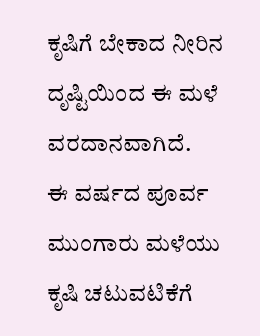ಕೃಷಿಗೆ ಬೇಕಾದ ನೀರಿನ ದೃಷ್ಟಿಯಿಂದ ಈ ಮಳೆ ವರದಾನವಾಗಿದೆ.
ಈ ವರ್ಷದ ಪೂರ್ವ ಮುಂಗಾರು ಮಳೆಯು ಕೃಷಿ ಚಟುವಟಿಕೆಗೆ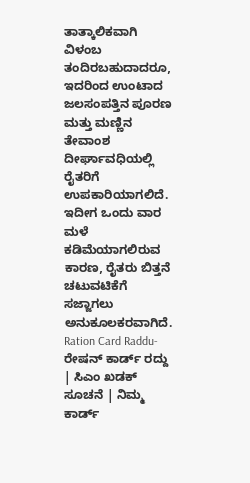ತಾತ್ಕಾಲಿಕವಾಗಿ ವಿಳಂಬ ತಂದಿರಬಹುದಾದರೂ, ಇದರಿಂದ ಉಂಟಾದ ಜಲಸಂಪತ್ತಿನ ಪೂರಣ ಮತ್ತು ಮಣ್ಣಿನ ತೇವಾಂಶ ದೀರ್ಘಾವಧಿಯಲ್ಲಿ ರೈತರಿಗೆ ಉಪಕಾರಿಯಾಗಲಿದೆ. ಇದೀಗ ಒಂದು ವಾರ ಮಳೆ ಕಡಿಮೆಯಾಗಲಿರುವ ಕಾರಣ, ರೈತರು ಬಿತ್ತನೆ ಚಟುವಟಿಕೆಗೆ ಸಜ್ಜಾಗಲು ಅನುಕೂಲಕರವಾಗಿದೆ.
Ration Card Raddu- ರೇಷನ್ ಕಾರ್ಡ್ ರದ್ದು | ಸಿಎಂ ಖಡಕ್ ಸೂಚನೆ | ನಿಮ್ಮ ಕಾರ್ಡ್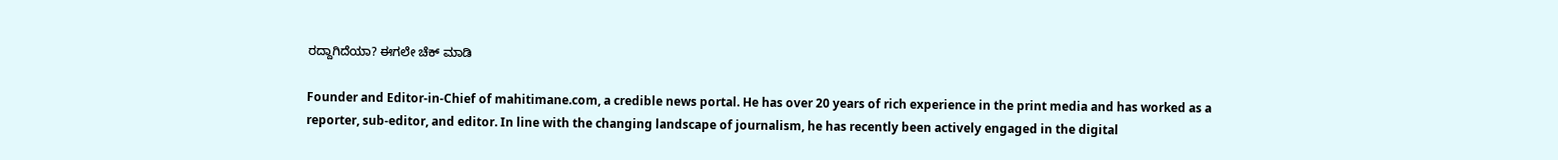ರದ್ದಾಗಿದೆಯಾ? ಈಗಲೇ ಚೆಕ್ ಮಾಡಿ

Founder and Editor-in-Chief of mahitimane.com, a credible news portal. He has over 20 years of rich experience in the print media and has worked as a reporter, sub-editor, and editor. In line with the changing landscape of journalism, he has recently been actively engaged in the digital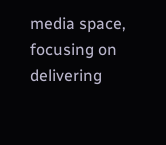media space, focusing on delivering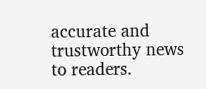accurate and trustworthy news to readers.